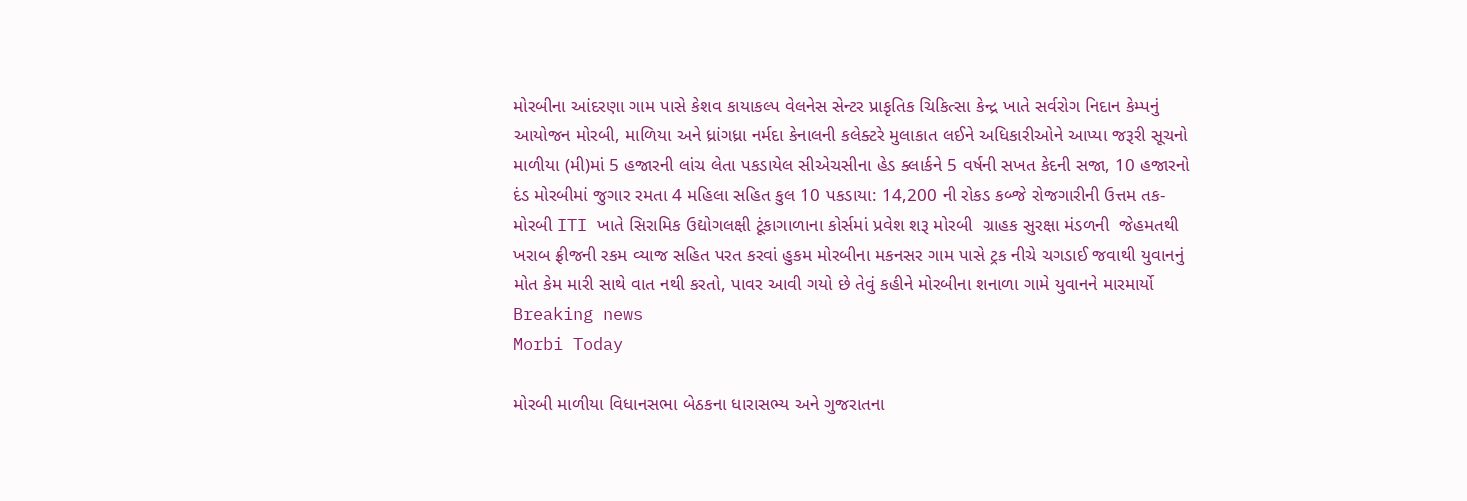મોરબીના આંદરણા ગામ પાસે કેશવ કાયાકલ્પ વેલનેસ સેન્ટર પ્રાકૃતિક ચિકિત્સા કેન્દ્ર ખાતે સર્વરોગ નિદાન કેમ્પનું આયોજન મોરબી, માળિયા અને ધ્રાંગધ્રા નર્મદા કેનાલની કલેક્ટરે મુલાકાત લઈને અધિકારીઓને આપ્યા જરૂરી સૂચનો માળીયા (મી)માં 5 હજારની લાંચ લેતા પકડાયેલ સીએચસીના હેડ ક્લાર્કને 5 વર્ષની સખત કેદની સજા, 10 હજારનો દંડ મોરબીમાં જુગાર રમતા 4 મહિલા સહિત કુલ 10 પકડાયા: 14,200 ની રોકડ કબ્જે રોજગારીની ઉત્તમ તક-મોરબી ITI ખાતે સિરામિક ઉદ્યોગલક્ષી ટૂંકાગાળાના કોર્સમાં પ્રવેશ શરૂ મોરબી  ગ્રાહક સુરક્ષા મંડળની  જેહમતથી ખરાબ ફ્રીજની રકમ વ્યાજ સહિત પરત કરવાં હુકમ મોરબીના મકનસર ગામ પાસે ટ્રક નીચે ચગડાઈ જવાથી યુવાનનું મોત કેમ મારી સાથે વાત નથી કરતો, પાવર આવી ગયો છે તેવું કહીને મોરબીના શનાળા ગામે યુવાનને મારમાર્યો
Breaking news
Morbi Today

મોરબી માળીયા વિધાનસભા બેઠકના ધારાસભ્ય અને ગુજરાતના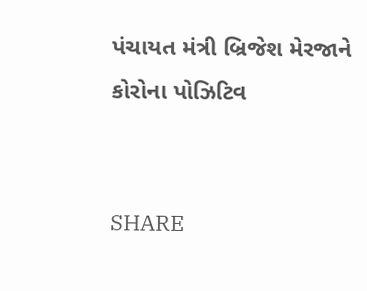પંચાયત મંત્રી બ્રિજેશ મેરજાને કોરોના પોઝિટિવ


SHARE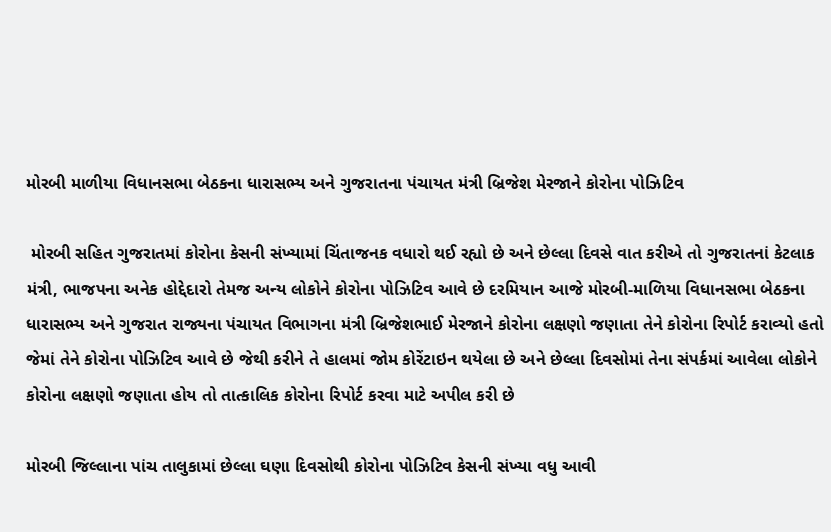મોરબી માળીયા વિધાનસભા બેઠકના ધારાસભ્ય અને ગુજરાતના પંચાયત મંત્રી બ્રિજેશ મેરજાને કોરોના પોઝિટિવ

 મોરબી સહિત ગુજરાતમાં કોરોના કેસની સંખ્યામાં ચિંતાજનક વધારો થઈ રહ્યો છે અને છેલ્લા દિવસે વાત કરીએ તો ગુજરાતનાં કેટલાક મંત્રી, ભાજપના અનેક હોદ્દેદારો તેમજ અન્ય લોકોને કોરોના પોઝિટિવ આવે છે દરમિયાન આજે મોરબી-માળિયા વિધાનસભા બેઠકના ધારાસભ્ય અને ગુજરાત રાજ્યના પંચાયત વિભાગના મંત્રી બ્રિજેશભાઈ મેરજાને કોરોના લક્ષણો જણાતા તેને કોરોના રિપોર્ટ કરાવ્યો હતો જેમાં તેને કોરોના પોઝિટિવ આવે છે જેથી કરીને તે હાલમાં જોમ કોરેંટાઇન થયેલા છે અને છેલ્લા દિવસોમાં તેના સંપર્કમાં આવેલા લોકોને કોરોના લક્ષણો જણાતા હોય તો તાત્કાલિક કોરોના રિપોર્ટ કરવા માટે અપીલ કરી છે

મોરબી જિલ્લાના પાંચ તાલુકામાં છેલ્લા ઘણા દિવસોથી કોરોના પોઝિટિવ કેસની સંખ્યા વધુ આવી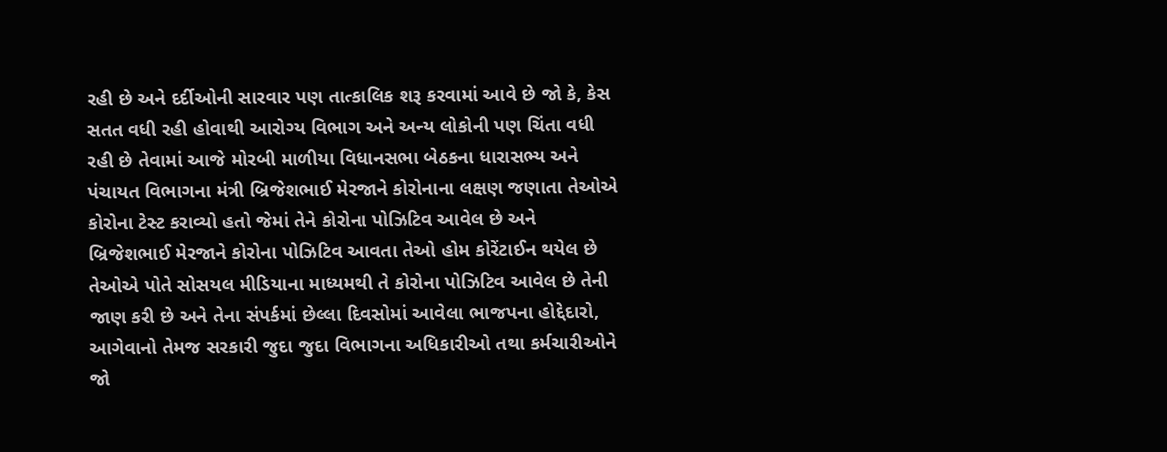રહી છે અને દર્દીઓની સારવાર પણ તાત્કાલિક શરૂ કરવામાં આવે છે જો કે, કેસ સતત વધી રહી હોવાથી આરોગ્ય વિભાગ અને અન્ય લોકોની પણ ચિંતા વધી રહી છે તેવામાં આજે મોરબી માળીયા વિધાનસભા બેઠકના ધારાસભ્ય અને પંચાયત વિભાગના મંત્રી બ્રિજેશભાઈ મેરજાને કોરોનાના લક્ષણ જણાતા તેઓએ કોરોના ટેસ્ટ કરાવ્યો હતો જેમાં તેને કોરોના પોઝિટિવ આવેલ છે અને બ્રિજેશભાઈ મેરજાને કોરોના પોઝિટિવ આવતા તેઓ હોમ કોરેંટાઈન થયેલ છે તેઓએ પોતે સોસયલ મીડિયાના માધ્યમથી તે કોરોના પોઝિટિવ આવેલ છે તેની જાણ કરી છે અને તેના સંપર્કમાં છેલ્લા દિવસોમાં આવેલા ભાજપના હોદ્દેદારો, આગેવાનો તેમજ સરકારી જુદા જુદા વિભાગના અધિકારીઓ તથા કર્મચારીઓને જો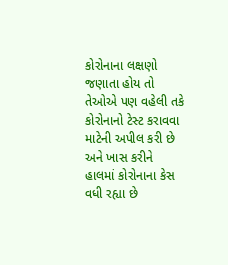કોરોનાના લક્ષણો જણાતા હોય તો તેઓએ પણ વહેલી તકે કોરોનાનો ટેસ્ટ કરાવવા માટેની અપીલ કરી છે અને ખાસ કરીને હાલમાં કોરોનાના કેસ વધી રહ્યા છે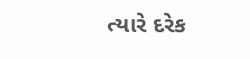ત્યારે દરેક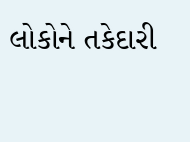લોકોને તકેદારી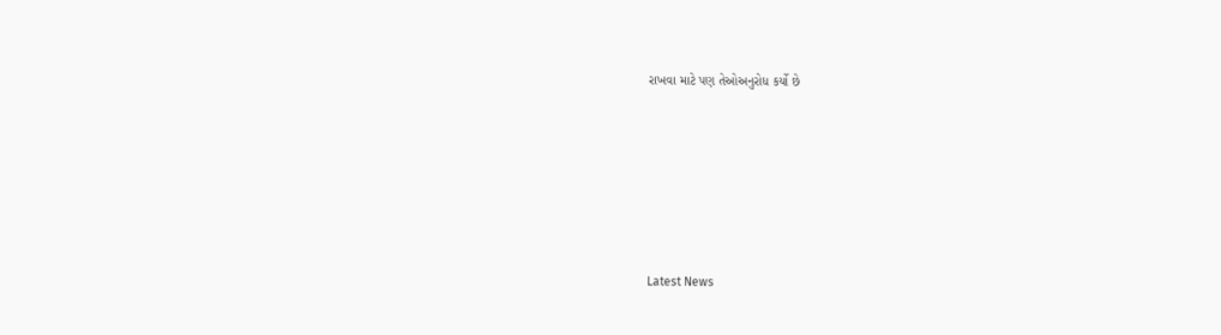રાખવા માટે પણ તેઓઅનુરોધ કર્યો છે






Latest News